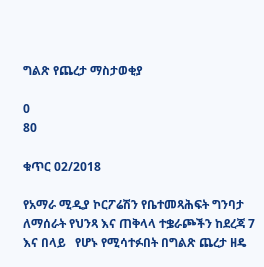ግልጽ የጨረታ ማስታወቂያ

0
80

ቁጥር 02/2018

የአማራ ሚዲያ ኮርፖሬሽን የቤተመጻሕፍት ግንባታ ለማሰራት የህንጻ እና ጠቅላላ ተቌራጮችን ከደረጃ 7 እና በላይ   የሆኑ የሚሳተፉበት በግልጽ ጨረታ ዘዴ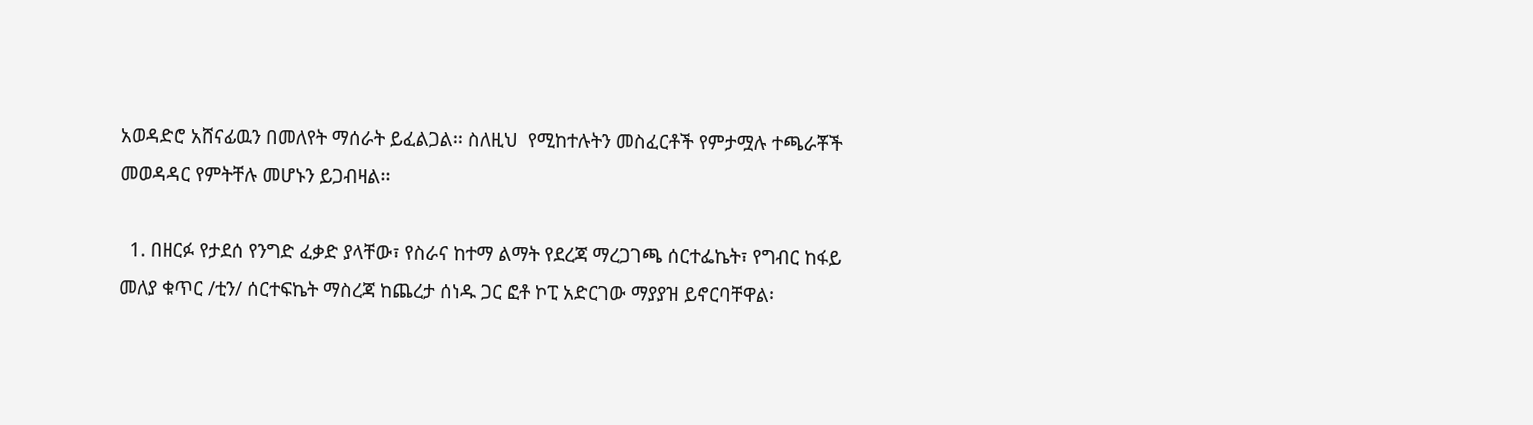አወዳድሮ አሸናፊዉን በመለየት ማሰራት ይፈልጋል፡፡ ስለዚህ  የሚከተሉትን መስፈርቶች የምታሟሉ ተጫራቾች መወዳዳር የምትቸሉ መሆኑን ይጋብዛል፡፡

  1. በዘርፉ የታደሰ የንግድ ፈቃድ ያላቸው፣ የስራና ከተማ ልማት የደረጃ ማረጋገጫ ሰርተፌኬት፣ የግብር ከፋይ መለያ ቁጥር /ቲን/ ሰርተፍኬት ማስረጃ ከጨረታ ሰነዱ ጋር ፎቶ ኮፒ አድርገው ማያያዝ ይኖርባቸዋል፡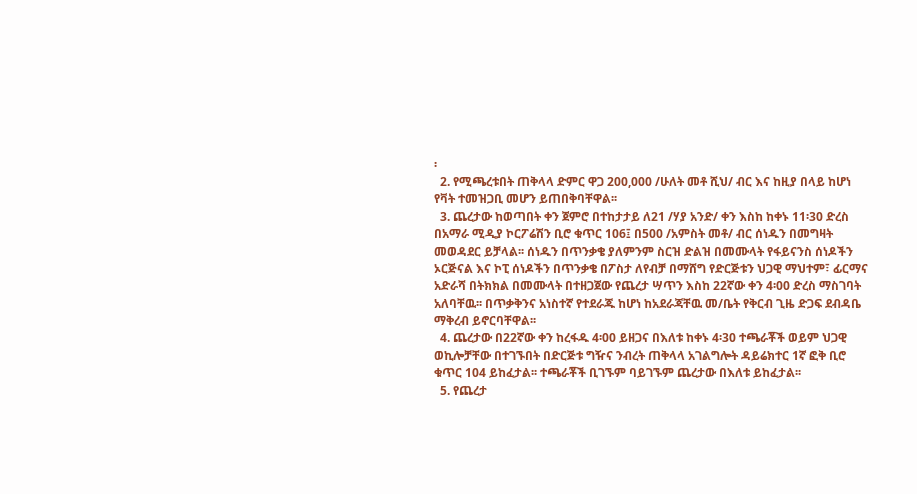፡
  2. የሚጫረቱበት ጠቅላላ ድምር ዋጋ 200,000 /ሁለት መቶ ሺህ/ ብር እና ከዚያ በላይ ከሆነ የቫት ተመዝጋቢ መሆን ይጠበቅባቸዋል፡፡
  3. ጨረታው ከወጣበት ቀን ጀምሮ በተከታታይ ለ21 /ሃያ አንድ/ ቀን እስከ ከቀኑ 11፡30 ድረስ በአማራ ሚዲያ ኮርፖሬሽን ቢሮ ቁጥር 106፤ በ500 /አምስት መቶ/ ብር ሰነዱን በመግዛት መወዳደር ይቻላል፡፡ ሰነዱን በጥንቃቄ ያለምንም ስርዝ ድልዝ በመሙላት የፋይናንስ ሰነዶችን ኦርጅናል እና ኮፒ ሰነዶችን በጥንቃቄ በፖስታ ለየብቻ በማሸግ የድርጅቱን ህጋዊ ማህተም፣ ፊርማና አድራሻ በትክክል በመሙላት በተዘጋጀው የጨረታ ሣጥን እስከ 22ኛው ቀን 4፡00 ድረስ ማስገባት አለባቸዉ፡፡ በጥቃቅንና አነስተኛ የተደራጁ ከሆነ ከአደራጃቸዉ መ/ቤት የቅርብ ጊዜ ድጋፍ ደብዳቤ ማቅረብ ይኖርባቸዋል፡፡
  4. ጨረታው በ22ኛው ቀን ከረፋዱ 4፡00 ይዘጋና በእለቱ ከቀኑ 4፡30 ተጫራቾች ወይም ህጋዊ ወኪሎቻቸው በተገኙበት በድርጅቱ ግዥና ንብረት ጠቅላላ አገልግሎት ዳይሬክተር 1ኛ ፎቅ ቢሮ ቁጥር 104 ይከፈታል፡፡ ተጫራቾች ቢገኙም ባይገኙም ጨረታው በእለቱ ይከፈታል፡፡
  5. የጨረታ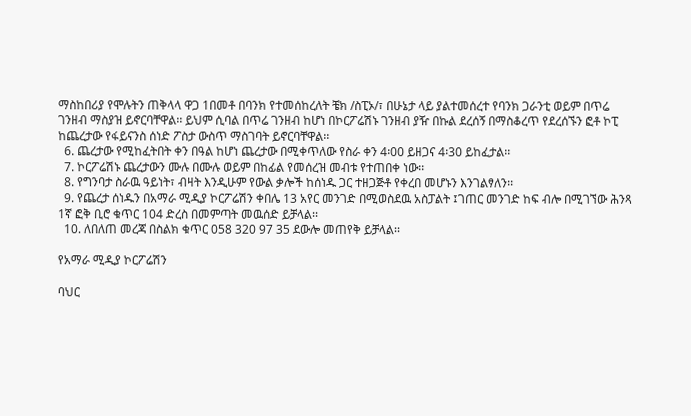ማስከበሪያ የሞሉትን ጠቅላላ ዋጋ 1በመቶ በባንክ የተመሰከረለት ቼክ /ስፒኦ/፣ በሁኔታ ላይ ያልተመሰረተ የባንክ ጋራንቲ ወይም በጥሬ ገንዘብ ማስያዝ ይኖርባቸዋል፡፡ ይህም ሲባል በጥሬ ገንዘብ ከሆነ በኮርፖሬሽኑ ገንዘብ ያዥ በኩል ደረሰኝ በማስቆረጥ የደረሰኙን ፎቶ ኮፒ ከጨረታው የፋይናንስ ሰነድ ፖስታ ውስጥ ማስገባት ይኖርባቸዋል፡፡
  6. ጨረታው የሚከፈትበት ቀን በዓል ከሆነ ጨረታው በሚቀጥለው የስራ ቀን 4፡00 ይዘጋና 4፡30 ይከፈታል፡፡
  7. ኮርፖሬሽኑ ጨረታውን ሙሉ በሙሉ ወይም በከፊል የመሰረዝ መብቱ የተጠበቀ ነው፡፡
  8. የግንባታ ስራዉ ዓይነት፣ ብዛት እንዲሁም የውል ቃሎች ከሰነዱ ጋር ተዘጋጅቶ የቀረበ መሆኑን እንገልፃለን፡፡
  9. የጨረታ ሰነዱን በአማራ ሚዲያ ኮርፖሬሽን ቀበሌ 13 አየር መንገድ በሚወስደዉ አስፓልት ፤ገጠር መንገድ ከፍ ብሎ በሚገኘው ሕንጻ 1ኛ ፎቅ ቢሮ ቁጥር 104 ድረስ በመምጣት መዉሰድ ይቻላል፡፡
  10. ለበለጠ መረጃ በስልክ ቁጥር 058 320 97 35 ደውሎ መጠየቅ ይቻላል፡፡

የአማራ ሚዲያ ኮርፖሬሽን

ባህር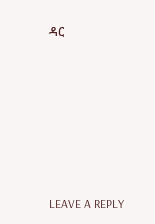ዳር







LEAVE A REPLY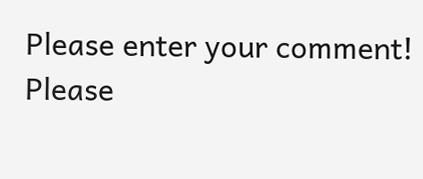Please enter your comment!
Please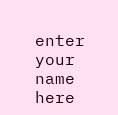enter your name here